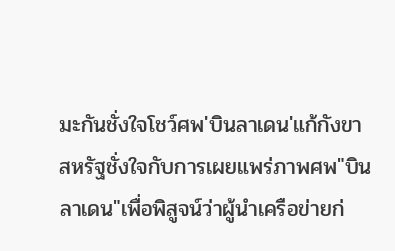มะกันชั่งใจโชว์ศพ'บินลาเดน'แก้กังขา
สหรัฐชั่งใจกับการเผยแพร่ภาพศพ"บิน ลาเดน"เพื่อพิสูจน์ว่าผู้นำเครือข่ายก่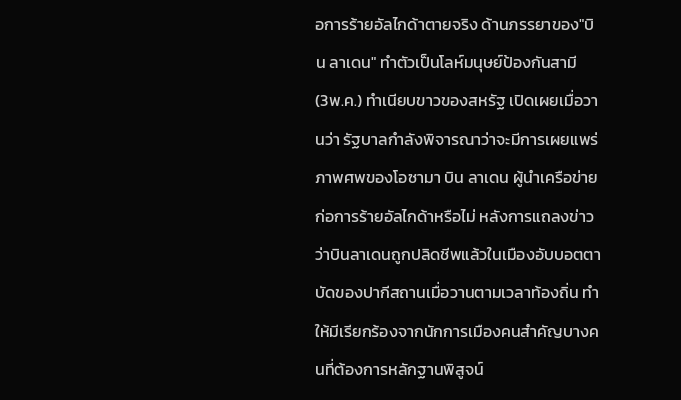อการร้ายอัลไกด้าตายจริง ด้านภรรยาของ"บิน ลาเดน" ทำตัวเป็นโลห์มนุษย์ป้องกันสามี
(3พ.ค.) ทำเนียบขาวของสหรัฐ เปิดเผยเมื่อวานว่า รัฐบาลกำลังพิจารณาว่าจะมีการเผยแพร่ภาพศพของโอซามา บิน ลาเดน ผู้นำเครือข่ายก่อการร้ายอัลไกด้าหรือไม่ หลังการแถลงข่าวว่าบินลาเดนถูกปลิดชีพแล้วในเมืองอับบอตตาบัดของปากีสถานเมื่อวานตามเวลาท้องถิ่น ทำให้มีเรียกร้องจากนักการเมืองคนสำคัญบางคนที่ต้องการหลักฐานพิสูจน์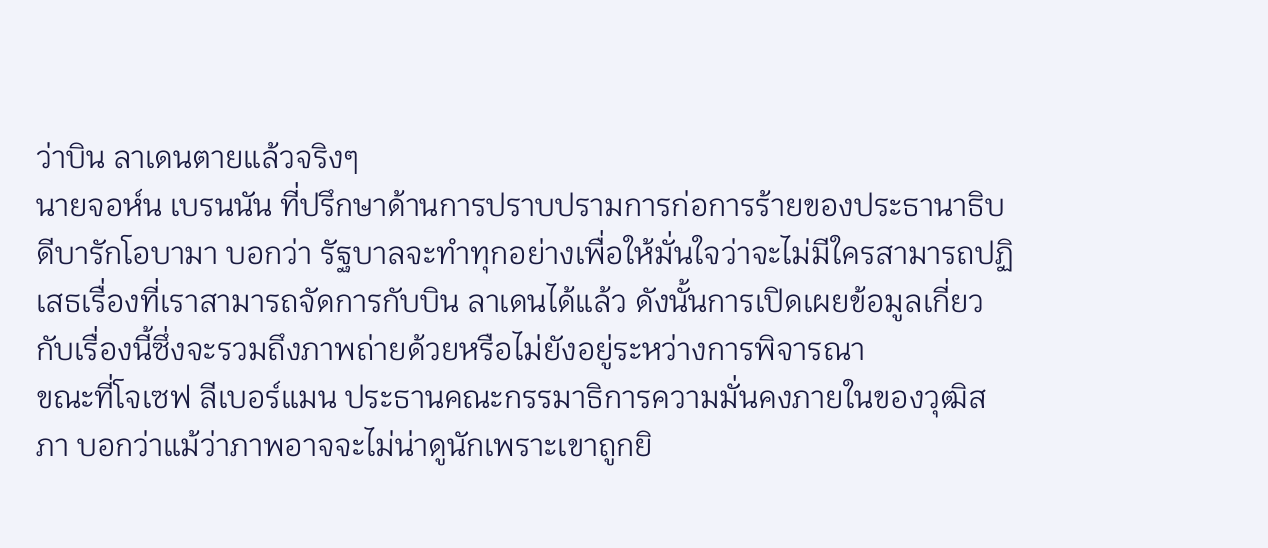ว่าบิน ลาเดนตายแล้วจริงๆ
นายจอห์น เบรนนัน ที่ปรึกษาด้านการปราบปรามการก่อการร้ายของประธานาธิบดีบารักโอบามา บอกว่า รัฐบาลจะทำทุกอย่างเพื่อให้มั่นใจว่าจะไม่มีใครสามารถปฏิเสธเรื่องที่เราสามารถจัดการกับบิน ลาเดนได้แล้ว ดังนั้นการเปิดเผยข้อมูลเกี่ยวกับเรื่องนี้ซึ่งจะรวมถึงภาพถ่ายด้วยหรือไม่ยังอยู่ระหว่างการพิจารณา
ขณะที่โจเซฟ ลีเบอร์แมน ประธานคณะกรรมาธิการความมั่นคงภายในของวุฒิสภา บอกว่าแม้ว่าภาพอาจจะไม่น่าดูนักเพราะเขาถูกยิ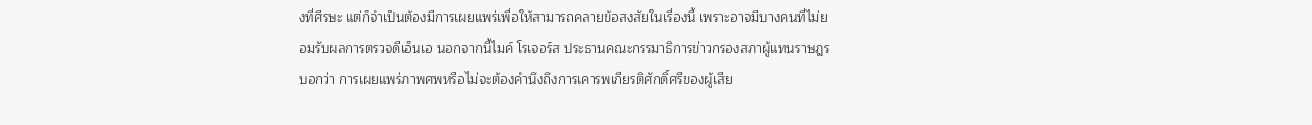งที่ศีรษะ แต่ก็จำเป็นต้องมีการเผยแพร่เพื่อให้สามารถคลายข้อสงสัยในเรื่องนี้ เพราะอาจมีบางคนที่ไม่ยอมรับผลการตรวจดีเอ็นเอ นอกจากนี้ไมค์ โรเจอร์ส ประธานคณะกรรมาธิการข่าวกรองสภาผู้แทนราษฎร บอกว่า การเผยแพร่ภาพศพหรือไม่จะต้องคำนึงถึงการเคารพเกียรติศักดิ์ศรีของผู้เสีย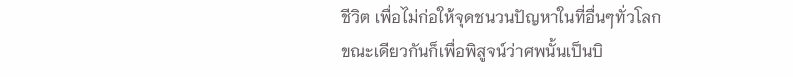ชีวิต เพื่อไม่ก่อให้จุดชนวนปัญหาในที่อื่นๆทั่วโลก
ขณะเดียวกันก็เพื่อพิสูจน์ว่าศพนั้นเป็นบิ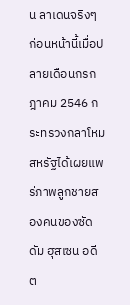น ลาเดนจริงๆ ก่อนหน้านี้เมื่อปลายเดือนกรกฎาคม 2546 กระทรวงกลาโหมสหรัฐได้เผยแพร่ภาพลูกชายสองคนของซัดดัม ฮุสเซน อดีต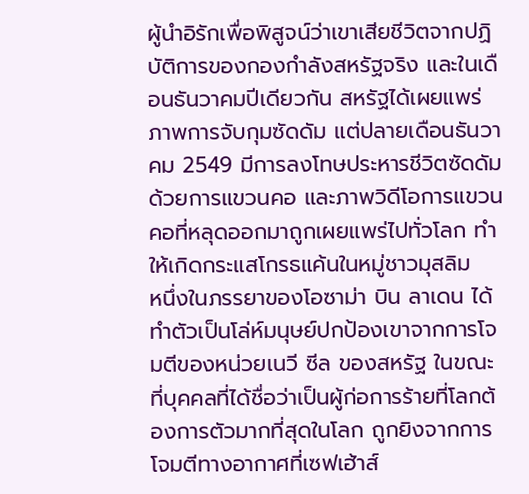ผู้นำอิรักเพื่อพิสูจน์ว่าเขาเสียชีวิตจากปฏิบัติการของกองกำลังสหรัฐจริง และในเดือนธันวาคมปีเดียวกัน สหรัฐได้เผยแพร่ภาพการจับกุมซัดดัม แต่ปลายเดือนธันวาคม 2549 มีการลงโทษประหารชีวิตซัดดัมด้วยการแขวนคอ และภาพวิดีโอการแขวนคอที่หลุดออกมาถูกเผยแพร่ไปทั่วโลก ทำให้เกิดกระแสโกรธแค้นในหมู่ชาวมุสลิม
หนึ่งในภรรยาของโอซาม่า บิน ลาเดน ได้ทำตัวเป็นโล่ห์มนุษย์ปกป้องเขาจากการโจมตีของหน่วยเนวี ซีล ของสหรัฐ ในขณะที่บุคคลที่ได้ชื่อว่าเป็นผู้ก่อการร้ายที่โลกต้องการตัวมากที่สุดในโลก ถูกยิงจากการโจมตีทางอากาศที่เซฟเฮ้าส์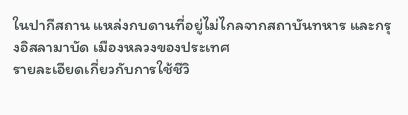ในปากีสถาน แหล่งกบดานที่อยู่ไม่ไกลจากสถาบันทหาร และกรุงอิสลามาบัด เมืองหลวงของประเทศ
รายละเอียดเกี่ยวกับการใช้ชีวิ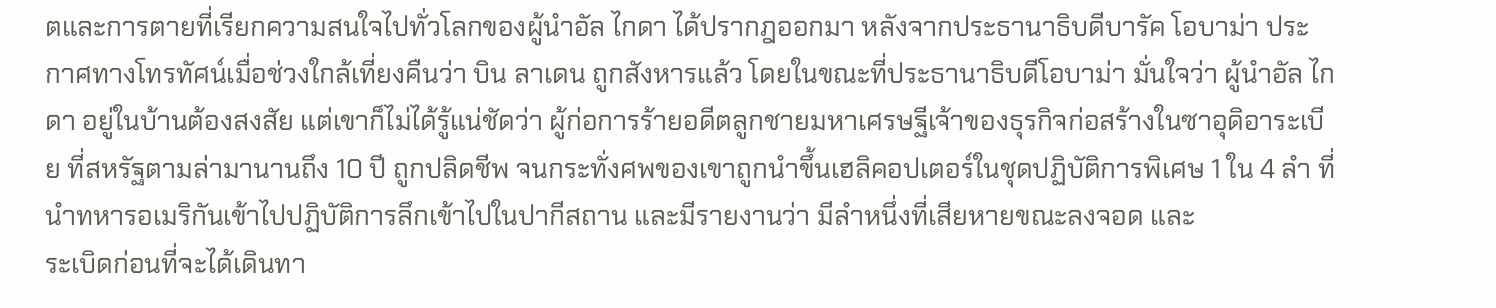ตและการตายที่เรียกความสนใจไปทั่วโลกของผู้นำอัล ไกดา ได้ปรากฎออกมา หลังจากประธานาธิบดีบารัค โอบาม่า ประกาศทางโทรทัศน์เมื่อช่วงใกล้เที่ยงคืนว่า บิน ลาเดน ถูกสังหารแล้ว โดยในขณะที่ประธานาธิบดีโอบาม่า มั่นใจว่า ผู้นำอัล ไกดา อยู่ในบ้านต้องสงสัย แต่เขาก็ไม่ได้รู้แน่ชัดว่า ผู้ก่อการร้ายอดีตลูกชายมหาเศรษฐีเจ้าของธุรกิจก่อสร้างในซาอุดิอาระเบีย ที่สหรัฐตามล่ามานานถึง 10 ปี ถูกปลิดชีพ จนกระทั่งศพของเขาถูกนำขึ้นเฮลิคอปเตอร์ในชุดปฏิบัติการพิเศษ 1 ใน 4 ลำ ที่นำทหารอเมริกันเข้าไปปฏิบัติการลึกเข้าไปในปากีสถาน และมีรายงานว่า มีลำหนึ่งที่เสียหายขณะลงจอด และ
ระเบิดก่อนที่จะได้เดินทา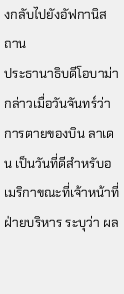งกลับไปยังอัฟกานิสถาน
ประธานาธิบดีโอบาม่า กล่าวเมื่อวันจันทร์ว่า การตายของบิน ลาเดน เป็นวันที่ดีสำหรับอเมริกาขณะที่เจ้าหน้าที่ฝ่ายบริหาร ระบุว่า ผล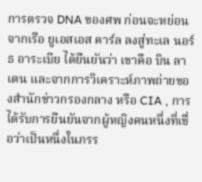การตรวจ DNA ของศพ ก่อนจะหย่อนจากเรือ ยูเอสเอส คาร์ล ลงสู่ทะเล นอร์ธ อาระเบีย ได้ยืนยันว่า เขาคือ บิน ลาเดน และจากการวิเคราะห์ภาพถ่ายของสำนักข่าวกรองกลาง หรือ CIA , การได้รับการยืนยันจากผู้หญิงคนหนึ่งที่เชื่อว่าเป็นหนึ่งในภรร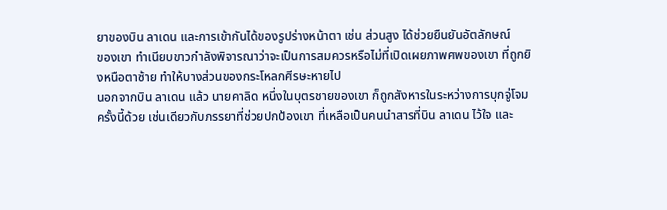ยาของบิน ลาเดน และการเข้ากันได้ของรูปร่างหน้าตา เช่น ส่วนสูง ได้ช่วยยืนยันอัตลักษณ์
ของเขา ทำเนียบขาวกำลังพิจารณาว่าจะเป็นการสมควรหรือไม่ที่เปิดเผยภาพศพของเขา ที่ถูกยิงหนือตาซ้าย ทำให้บางส่วนของกระโหลกศีรษะหายไป
นอกจากบิน ลาเดน แล้ว นายคาลิด หนึ่งในบุตรชายของเขา ก็ถูกสังหารในระหว่างการบุกจู่โจมครั้งนี้ด้วย เช่นเดียวกับภรรยาที่ช่วยปกป้องเขา ที่เหลือเป็นคนนำสารที่บิน ลาเดน ไว้ใจ และ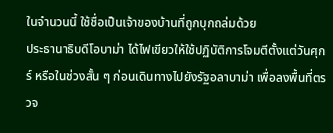ในจำนวนนี้ ใช้ชื่อเป็นเจ้าของบ้านที่ถูกบุกถล่มด้วย
ประธานาธิบดีโอบาม่า ได้ไฟเขียวให้ใช้ปฏิบัติการโจมตีตั้งแต่วันศุกร์ หรือในช่วงสั้น ๆ ก่อนเดินทางไปยังรัฐอลาบาม่า เพื่อลงพื้นที่ตรวจ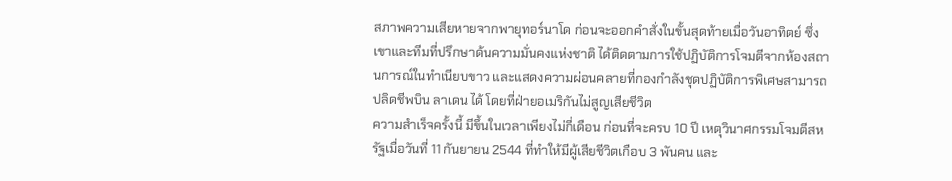สภาพความเสียหายจากพายุทอร์นาโด ก่อนจะออกคำสั่งในขั้นสุดท้ายเมื่อวันอาทิตย์ ซึ่งเขาและทีมที่ปรึกษาด้นความมั่นคงแห่งชาติ ได้ติดตามการใช้ปฏิบัติการโจมตีจากห้องสถานการณ์ในทำเนียบขาว และแสดงความผ่อนคลายที่กองกำลังชุดปฏิบัติการพิเศษสามารถปลิดชีพบิน ลาเดน ได้ โดยที่ฝ่ายอเมริกันไม่สูญเสียชีวิต
ความสำเร็จครั้งนี้ มีขึ้นในเวลาเพียงไม่กี่เดือน ก่อนที่จะครบ 10 ปี เหตุวินาศกรรมโจมตีสหรัฐเมื่อวันที่ 11 กันยายน 2544 ที่ทำให้มีผู้เสียชีวิตเกือบ 3 พันคน และ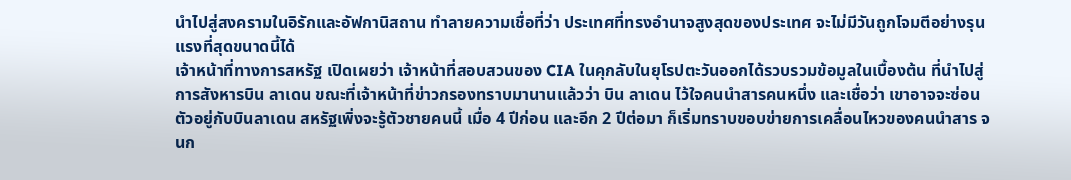นำไปสู่สงครามในอิรักและอัฟกานิสถาน ทำลายความเชื่อที่ว่า ประเทศที่ทรงอำนาจสูงสุดของประเทศ จะไม่มีวันถูกโจมตีอย่างรุนแรงที่สุดขนาดนี้ได้
เจ้าหน้าที่ทางการสหรัฐ เปิดเผยว่า เจ้าหน้าที่สอบสวนของ CIA ในคุกลับในยุโรปตะวันออกได้รวบรวมข้อมูลในเบื้องต้น ที่นำไปสู่การสังหารบิน ลาเดน ขณะที่เจ้าหน้าที่ข่าวกรองทราบมานานแล้วว่า บิน ลาเดน ไว้ใจคนนำสารคนหนึ่ง และเชื่อว่า เขาอาจจะซ่อนตัวอยู่กับบินลาเดน สหรัฐเพิ่งจะรู้ตัวชายคนนี้ เมื่อ 4 ปีก่อน และอีก 2 ปีต่อมา ก็เริ่มทราบขอบข่ายการเคลื่อนไหวของคนนำสาร จนก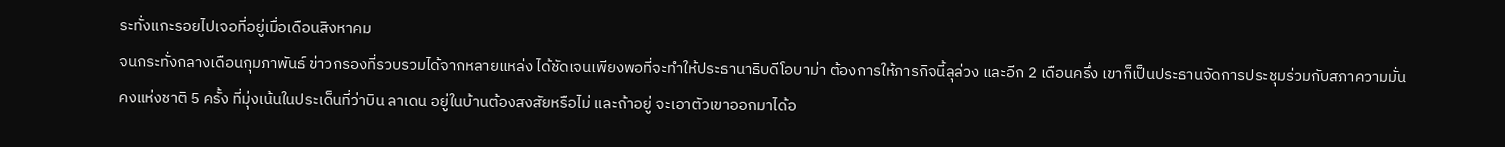ระทั่งแกะรอยไปเจอที่อยู่เมื่อเดือนสิงหาคม
จนกระทั่งกลางเดือนกุมภาพันธ์ ข่าวกรองที่รวบรวมได้จากหลายแหล่ง ได้ชัดเจนเพียงพอที่จะทำให้ประธานาธิบดีโอบาม่า ต้องการให้ภารกิจนี้ลุล่วง และอีก 2 เดือนครึ่ง เขาก็เป็นประธานจัดการประชุมร่วมกับสภาความมั่นคงแห่งชาติ 5 ครั้ง ที่มุ่งเน้นในประเด็นที่ว่าบิน ลาเดน อยู่ในบ้านต้องสงสัยหรือไม่ และถ้าอยู่ จะเอาตัวเขาออกมาได้อ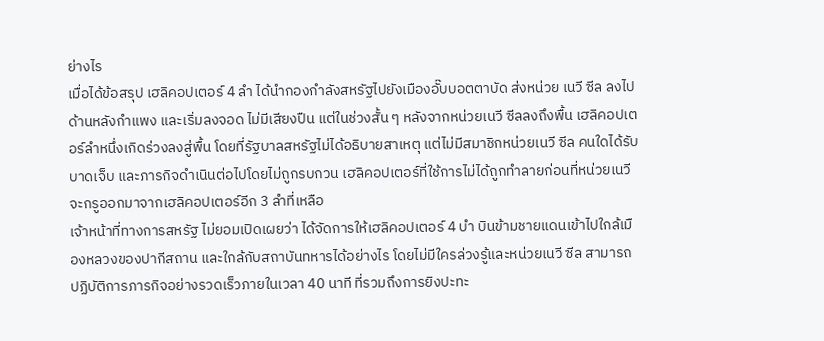ย่างไร
เมื่อได้ข้อสรุป เฮลิคอปเตอร์ 4 ลำ ได้นำกองกำลังสหรัฐไปยังเมืองอั๊บบอตตาบัด ส่งหน่วย เนวี ซีล ลงไปด้านหลังกำแพง และเริ่มลงจอด ไม่มีเสียงปืน แต่ในช่วงสั้น ๆ หลังจากหน่วยเนวี ซีลลงถึงพื้น เฮลิคอปเตอร์ลำหนึ่งเกิดร่วงลงสู่พื้น โดยที่รัฐบาลสหรัฐไม่ได้อธิบายสาเหตุ แต่ไม่มีสมาชิกหน่วยเนวี ซีล คนใดได้รับบาดเจ็บ และภารกิจดำเนินต่อไปโดยไม่ถูกรบกวน เฮลิคอปเตอร์ที่ใช้การไม่ได้ถูกทำลายก่อนที่หน่วยเนวี จะกรูออกมาจากเฮลิคอปเตอร์อีก 3 ลำที่เหลือ
เจ้าหน้าที่ทางการสหรัฐ ไม่ยอมเปิดเผยว่า ได้จัดการให้เฮลิคอปเตอร์ 4 บำ บินข้ามชายแดนเข้าไปใกล้เมืองหลวงของปากีสถาน และใกล้กับสถาบันทหารได้อย่างไร โดยไม่มีใครล่วงรู้และหน่วยเนวี ซีล สามารถปฏิบัติการภารกิจอย่างรวดเร็วภายในเวลา 40 นาที ที่รวมถึงการยิงปะทะ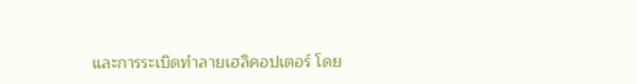และการระเบิดทำลายเฮลิคอปเตอร์ โดย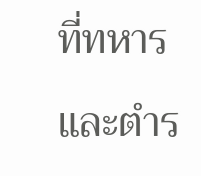ที่ทหารและตำร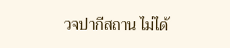วจปากีสถาน ไม่ได้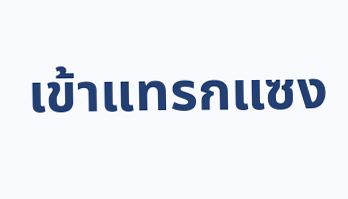เข้าแทรกแซง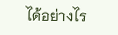ได้อย่างไร